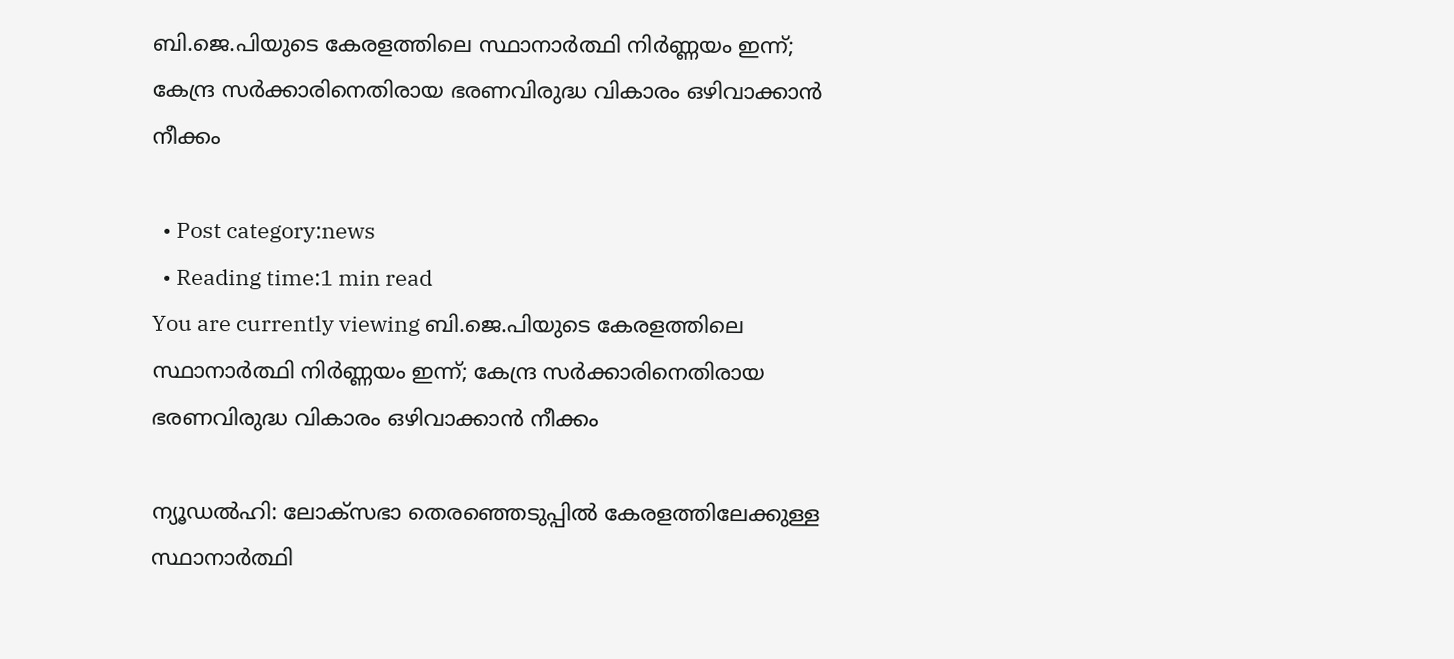ബി.ജെ.പിയുടെ കേരളത്തിലെ സ്ഥാനാര്‍ത്ഥി നിര്‍ണ്ണയം ഇന്ന്; കേന്ദ്ര സര്‍ക്കാരിനെതിരായ ഭരണവിരുദ്ധ വികാരം ഒഴിവാക്കാന്‍ നീക്കം

  • Post category:news
  • Reading time:1 min read
You are currently viewing ബി.ജെ.പിയുടെ കേരളത്തിലെ സ്ഥാനാര്‍ത്ഥി നിര്‍ണ്ണയം ഇന്ന്; കേന്ദ്ര സര്‍ക്കാരിനെതിരായ ഭരണവിരുദ്ധ വികാരം ഒഴിവാക്കാന്‍ നീക്കം

ന്യൂഡല്‍ഹി: ലോക്സഭാ തെരഞ്ഞെടുപ്പില്‍ കേരളത്തിലേക്കുള്ള സ്ഥാനാര്‍ത്ഥി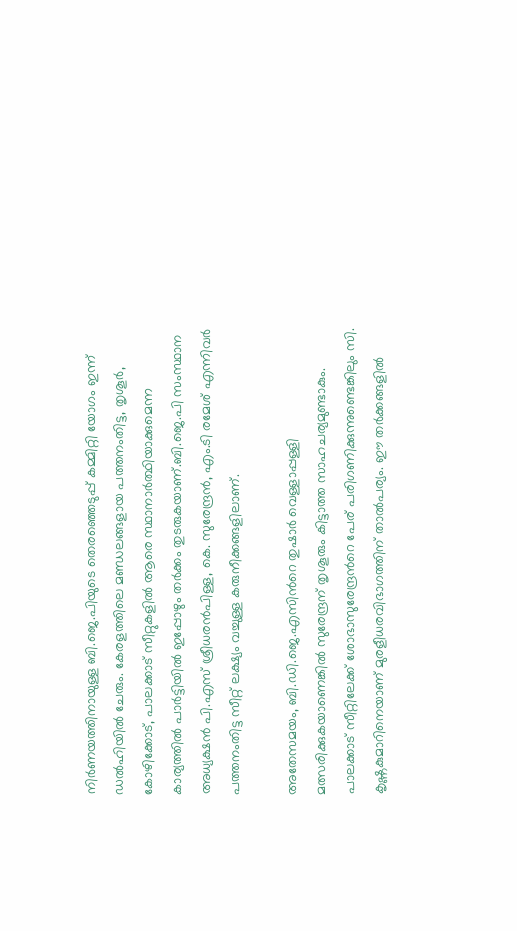നിര്‍ണയത്തിനായുള്ള ബി.ജെ.പിയുടെ തെരഞ്ഞെടുപ്പ് കമ്മിറ്റി യോഗം ഇന്ന് ഡല്‍ഹിയില്‍ ചേരും. കേരളത്തിലെ മണ്ഡലങ്ങളായ പത്തനംതിട്ട, തൃശൂര്‍, കോഴിക്കോട്, പാലക്കാട് സീറ്റുകളില്‍ ആരെ സ്ഥാനാര്‍ത്ഥിയാക്കുമെന്ന കാര്യത്തില്‍ പാര്‍ട്ടിയില്‍ ഇപ്പോഴും തര്‍ക്കം തുടരുകയാണ്.ബി.ജെ.പി സംസ്ഥാന അധ്യക്ഷന്‍ പി.എസ് ശ്രീധരന്‍പിള്ള, കെ. സുരേന്ദ്രന്‍, എം.ടി രമേശ് എന്നിവര്‍ പത്തനംതിട്ട സീറ്റ് ലക്ഷ്യം വച്ചുള്ള കരുനീക്കങ്ങളിലാണ്.

അതേസമയം, ബി.ഡി.ജെ.എസിന്‍റെ തുഷാര്‍ വെള്ളാപ്പള്ളി മത്സരിക്കുകയാണെങ്കില്‍ സുരേന്ദ്രന് തൃശൂരും കിട്ടാത്ത സാഹചര്യമുണ്ടാകും. പാലക്കാട് സീറ്റിലേക്ക് ശോഭാസുരേന്ദ്രന്‍റെ പേര് പരിഗണിക്കുന്നുണ്ടെങ്കിലും സി. കൃഷ്ണകുമാറിനെയാണ് മുരളീധരവിഭാഗത്തിന് താല്‍പര്യം. ഈ തര്‍ക്കങ്ങളില്‍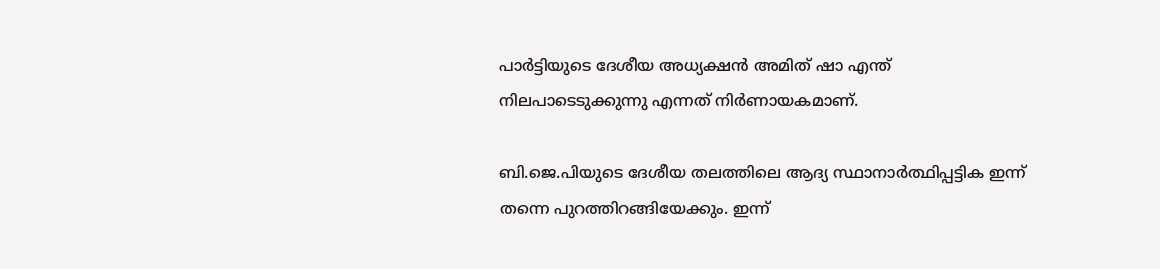പാര്‍ട്ടിയുടെ ദേശീയ അധ്യക്ഷന്‍ അമിത് ഷാ എന്ത് നിലപാടെടുക്കുന്നു എന്നത് നിര്‍ണായകമാണ്.

ബി.ജെ.പിയുടെ ദേശീയ തലത്തിലെ ആദ്യ സ്ഥാനാര്‍ത്ഥിപ്പട്ടിക ഇന്ന് തന്നെ പുറത്തിറങ്ങിയേക്കും. ഇന്ന്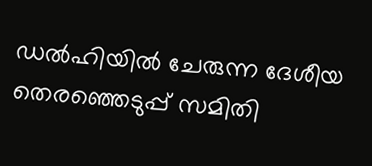ഡല്‍ഹിയില്‍ ചേരുന്ന ദേശീയ തെരഞ്ഞെടുപ്പ് സമിതി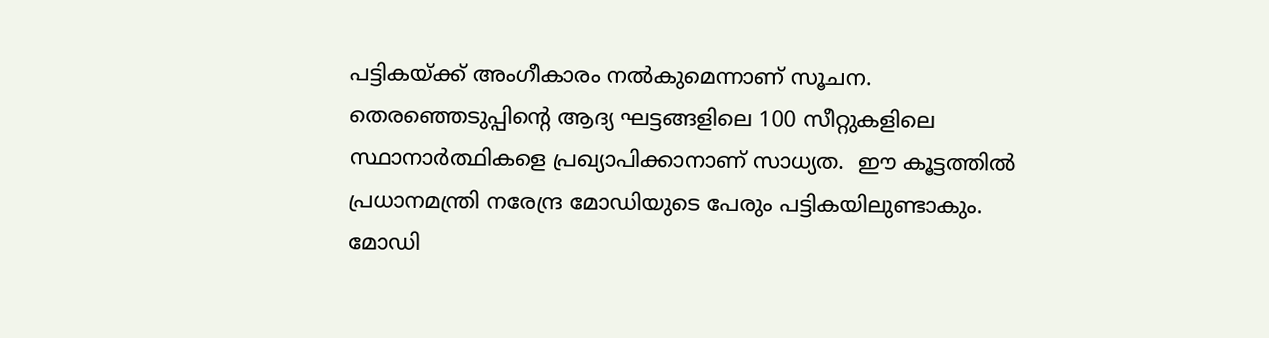പട്ടികയ്ക്ക് അംഗീകാരം നൽകുമെന്നാണ് സൂചന. തെരഞ്ഞെടുപ്പിന്‍റെ ആദ്യ ഘട്ടങ്ങളിലെ 100 സീറ്റുകളിലെ സ്ഥാനാര്‍ത്ഥികളെ പ്രഖ്യാപിക്കാനാണ് സാധ്യത.  ഈ കൂട്ടത്തില്‍ പ്രധാനമന്ത്രി നരേന്ദ്ര മോഡിയുടെ പേരും പട്ടികയിലുണ്ടാകും. മോഡി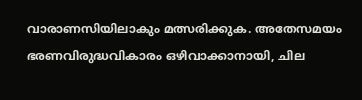വാരാണസിയിലാകും മത്സരിക്കുക. അതേസമയം ഭരണവിരുദ്ധവികാരം ഒഴിവാക്കാനായി, ചില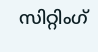സിറ്റിംഗ്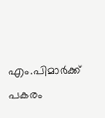എം.പിമാര്‍ക്ക് പകരം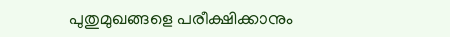പുതുമുഖങ്ങളെ പരീക്ഷിക്കാനും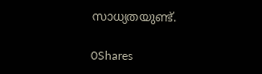സാധ്യതയുണ്ട്.

0Shares